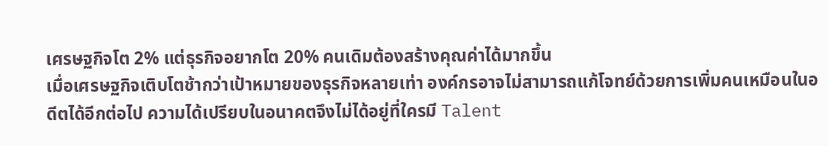เศรษฐกิจโต 2% แต่ธุรกิจอยากโต 20% คนเดิมต้องสร้างคุณค่าได้มากขึ้น
เมื่อเศรษฐกิจเติบโตช้ากว่าเป้าหมายของธุรกิจหลายเท่า องค์กรอาจไม่สามารถแก้โจทย์ด้วยการเพิ่มคนเหมือนในอดีตได้อีกต่อไป ความได้เปรียบในอนาคตจึงไม่ได้อยู่ที่ใครมี Talent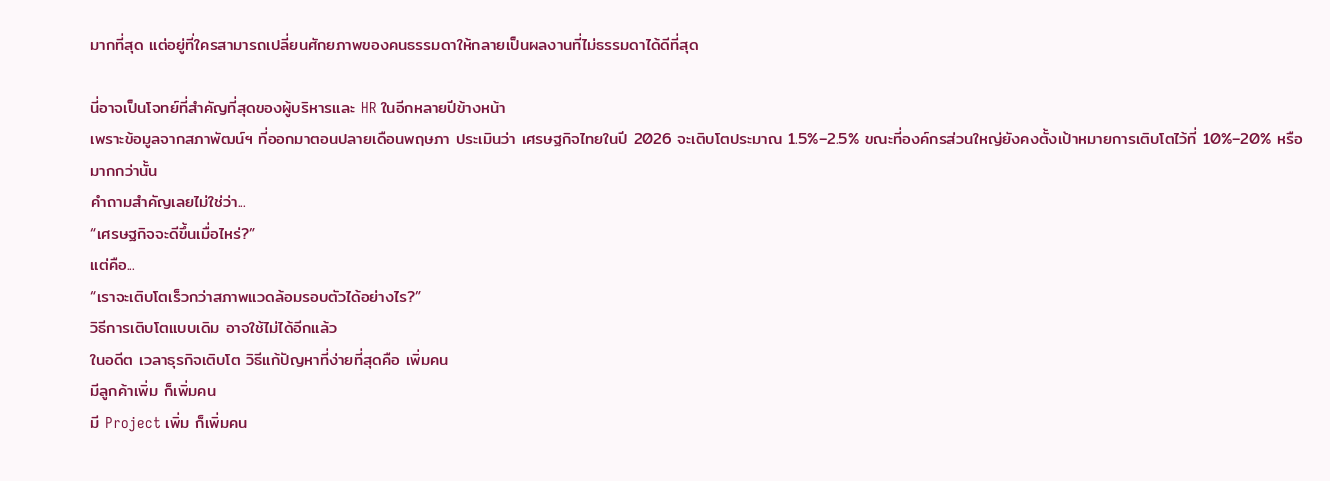มากที่สุด แต่อยู่ที่ใครสามารถเปลี่ยนศักยภาพของคนธรรมดาให้กลายเป็นผลงานที่ไม่ธรรมดาได้ดีที่สุด

นี่อาจเป็นโจทย์ที่สำคัญที่สุดของผู้บริหารและ HR ในอีกหลายปีข้างหน้า
เพราะข้อมูลจากสภาพัฒน์ฯ ที่ออกมาตอนปลายเดือนพฤษภา ประเมินว่า เศรษฐกิจไทยในปี 2026 จะเติบโตประมาณ 1.5%–2.5% ขณะที่องค์กรส่วนใหญ่ยังคงตั้งเป้าหมายการเติบโตไว้ที่ 10%–20% หรือมากกว่านั้น
คำถามสำคัญเลยไม่ใช่ว่า...
“เศรษฐกิจจะดีขึ้นเมื่อไหร่?”
แต่คือ...
“เราจะเติบโตเร็วกว่าสภาพแวดล้อมรอบตัวได้อย่างไร?”
วิธีการเติบโตแบบเดิม อาจใช้ไม่ได้อีกแล้ว
ในอดีต เวลาธุรกิจเติบโต วิธีแก้ปัญหาที่ง่ายที่สุดคือ เพิ่มคน
มีลูกค้าเพิ่ม ก็เพิ่มคน
มี Project เพิ่ม ก็เพิ่มคน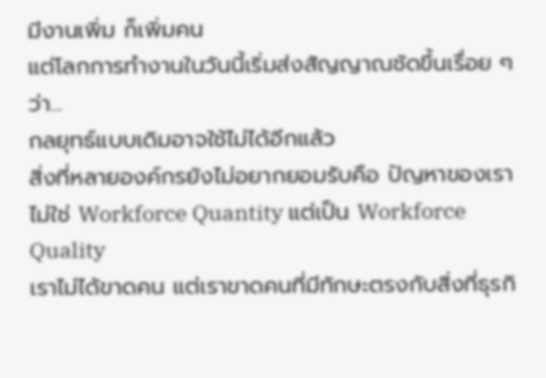มีงานเพิ่ม ก็เพิ่มคน
แต่โลกการทำงานในวันนี้เริ่มส่งสัญญาณชัดขึ้นเรื่อย ๆ ว่า...
กลยุทธ์แบบเดิมอาจใช้ไม่ได้อีกแล้ว
สิ่งที่หลายองค์กรยังไม่อยากยอมรับคือ ปัญหาของเราไม่ใช่ Workforce Quantity แต่เป็น Workforce Quality
เราไม่ได้ขาดคน แต่เราขาดคนที่มีทักษะตรงกับสิ่งที่ธุรกิ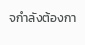จกำลังต้องกา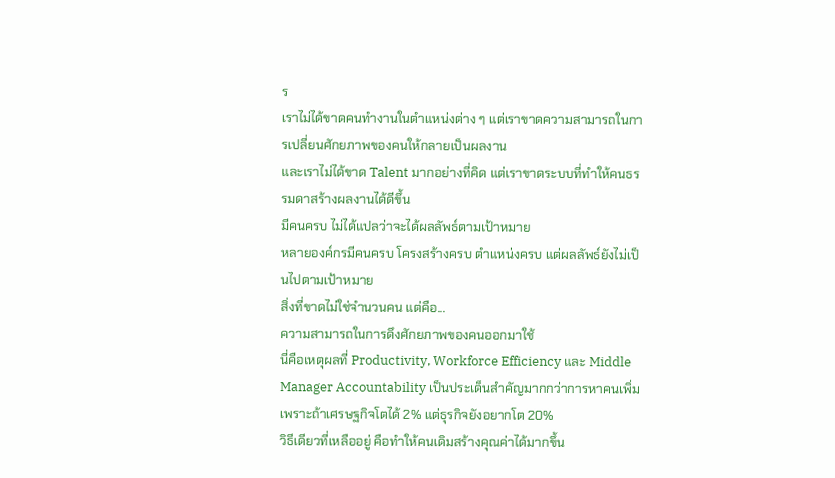ร
เราไม่ได้ขาดคนทำงานในตำแหน่งต่าง ๆ แต่เราขาดความสามารถในการเปลี่ยนศักยภาพของคนให้กลายเป็นผลงาน
และเราไม่ได้ขาด Talent มากอย่างที่คิด แต่เราขาดระบบที่ทำให้คนธรรมดาสร้างผลงานได้ดีขึ้น
มีคนครบ ไม่ได้แปลว่าจะได้ผลลัพธ์ตามเป้าหมาย
หลายองค์กรมีคนครบ โครงสร้างครบ ตำแหน่งครบ แต่ผลลัพธ์ยังไม่เป็นไปตามเป้าหมาย
สิ่งที่ขาดไม่ใช่จำนวนคน แต่คือ...
ความสามารถในการดึงศักยภาพของคนออกมาใช้
นี่คือเหตุผลที่ Productivity, Workforce Efficiency และ Middle Manager Accountability เป็นประเด็นสำคัญมากกว่าการหาคนเพิ่ม
เพราะถ้าเศรษฐกิจโตได้ 2% แต่ธุรกิจยังอยากโต 20%
วิธีเดียวที่เหลืออยู่ คือทำให้คนเดิมสร้างคุณค่าได้มากขึ้น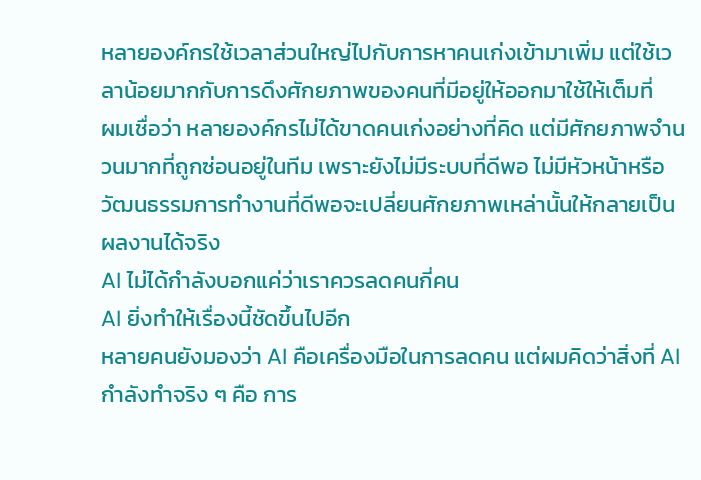หลายองค์กรใช้เวลาส่วนใหญ่ไปกับการหาคนเก่งเข้ามาเพิ่ม แต่ใช้เวลาน้อยมากกับการดึงศักยภาพของคนที่มีอยู่ให้ออกมาใช้ให้เต็มที่
ผมเชื่อว่า หลายองค์กรไม่ได้ขาดคนเก่งอย่างที่คิด แต่มีศักยภาพจำนวนมากที่ถูกซ่อนอยู่ในทีม เพราะยังไม่มีระบบที่ดีพอ ไม่มีหัวหน้าหรือวัฒนธรรมการทำงานที่ดีพอจะเปลี่ยนศักยภาพเหล่านั้นให้กลายเป็นผลงานได้จริง
AI ไม่ได้กำลังบอกแค่ว่าเราควรลดคนกี่คน
AI ยิ่งทำให้เรื่องนี้ชัดขึ้นไปอีก
หลายคนยังมองว่า AI คือเครื่องมือในการลดคน แต่ผมคิดว่าสิ่งที่ AI กำลังทำจริง ๆ คือ การ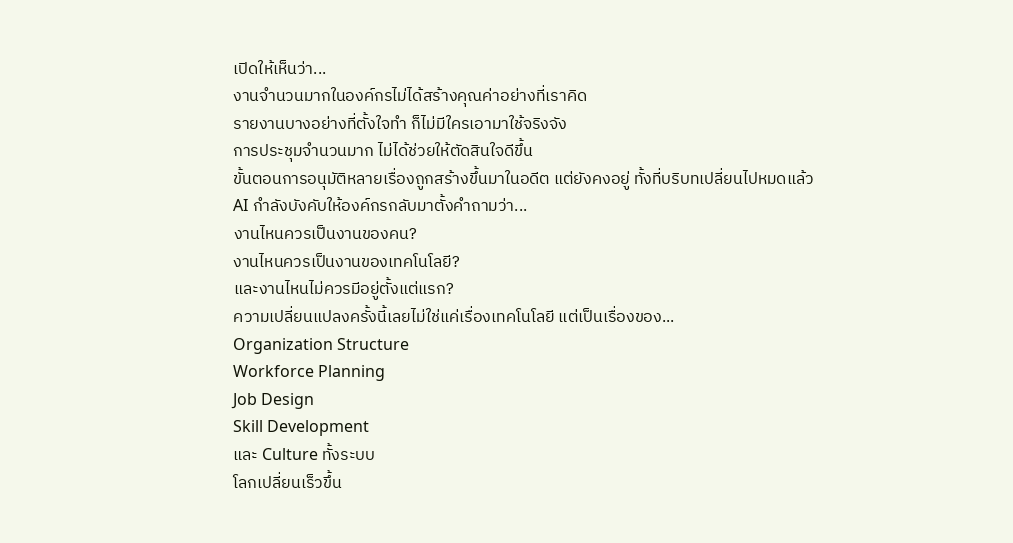เปิดให้เห็นว่า...
งานจำนวนมากในองค์กรไม่ได้สร้างคุณค่าอย่างที่เราคิด
รายงานบางอย่างที่ตั้งใจทำ ก็ไม่มีใครเอามาใช้จริงจัง
การประชุมจำนวนมาก ไม่ได้ช่วยให้ตัดสินใจดีขึ้น
ขั้นตอนการอนุมัติหลายเรื่องถูกสร้างขึ้นมาในอดีต แต่ยังคงอยู่ ทั้งที่บริบทเปลี่ยนไปหมดแล้ว
AI กำลังบังคับให้องค์กรกลับมาตั้งคำถามว่า...
งานไหนควรเป็นงานของคน?
งานไหนควรเป็นงานของเทคโนโลยี?
และงานไหนไม่ควรมีอยู่ตั้งแต่แรก?
ความเปลี่ยนแปลงครั้งนี้เลยไม่ใช่แค่เรื่องเทคโนโลยี แต่เป็นเรื่องของ...
Organization Structure
Workforce Planning
Job Design
Skill Development
และ Culture ทั้งระบบ
โลกเปลี่ยนเร็วขึ้น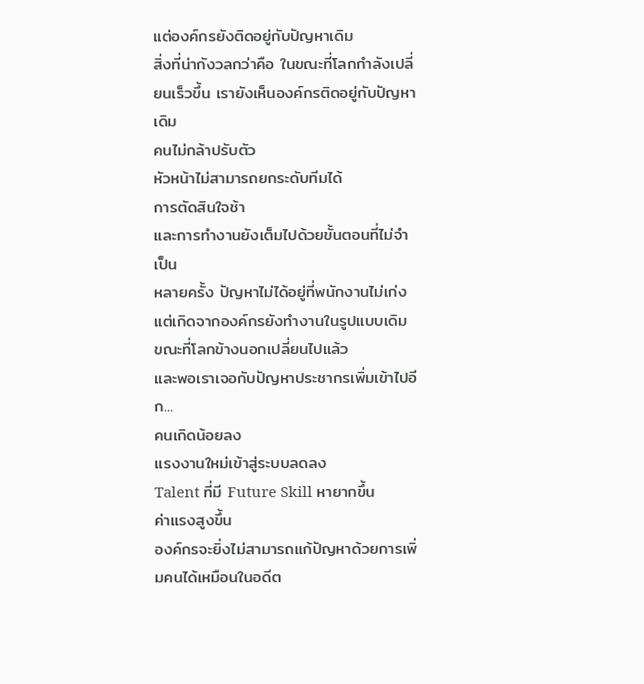แต่องค์กรยังติดอยู่กับปัญหาเดิม
สิ่งที่น่ากังวลกว่าคือ ในขณะที่โลกกำลังเปลี่ยนเร็วขึ้น เรายังเห็นองค์กรติดอยู่กับปัญหาเดิม
คนไม่กล้าปรับตัว
หัวหน้าไม่สามารถยกระดับทีมได้
การตัดสินใจช้า
และการทำงานยังเต็มไปด้วยขั้นตอนที่ไม่จำเป็น
หลายครั้ง ปัญหาไม่ได้อยู่ที่พนักงานไม่เก่ง แต่เกิดจากองค์กรยังทำงานในรูปแบบเดิม ขณะที่โลกข้างนอกเปลี่ยนไปแล้ว
และพอเราเจอกับปัญหาประชากรเพิ่มเข้าไปอีก...
คนเกิดน้อยลง
แรงงานใหม่เข้าสู่ระบบลดลง
Talent ที่มี Future Skill หายากขึ้น
ค่าแรงสูงขึ้น
องค์กรจะยิ่งไม่สามารถแก้ปัญหาด้วยการเพิ่มคนได้เหมือนในอดีต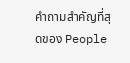คำถามสำคัญที่สุดของ People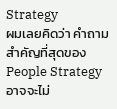Strategy
ผมเลยคิดว่า คำถามสำคัญที่สุดของ People Strategy อาจจะไม่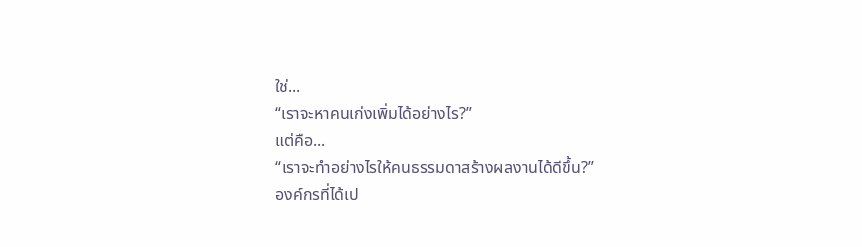ใช่...
“เราจะหาคนเก่งเพิ่มได้อย่างไร?”
แต่คือ...
“เราจะทำอย่างไรให้คนธรรมดาสร้างผลงานได้ดีขึ้น?”
องค์กรที่ได้เป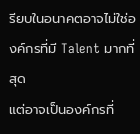รียบในอนาคตอาจไม่ใช่องค์กรที่มี Talent มากที่สุด
แต่อาจเป็นองค์กรที่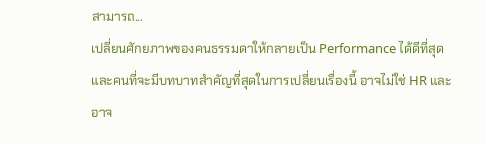สามารถ...
เปลี่ยนศักยภาพของคนธรรมดาให้กลายเป็น Performance ได้ดีที่สุด
และคนที่จะมีบทบาทสำคัญที่สุดในการเปลี่ยนเรื่องนี้ อาจไม่ใช่ HR และอาจ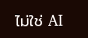ไม่ใช่ AI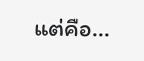แต่คือ...